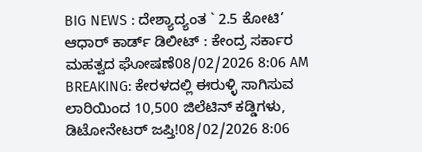BIG NEWS : ದೇಶ್ಯಾದ್ಯಂತ ` 2.5 ಕೋಟಿ’ ಆಧಾರ್ ಕಾರ್ಡ್ ಡಿಲೀಟ್ : ಕೇಂದ್ರ ಸರ್ಕಾರ ಮಹತ್ವದ ಘೋಷಣೆ08/02/2026 8:06 AM
BREAKING: ಕೇರಳದಲ್ಲಿ ಈರುಳ್ಳಿ ಸಾಗಿಸುವ ಲಾರಿಯಿಂದ 10,500 ಜಿಲೆಟಿನ್ ಕಡ್ಡಿಗಳು, ಡಿಟೋನೇಟರ್ ಜಪ್ತಿ!08/02/2026 8:06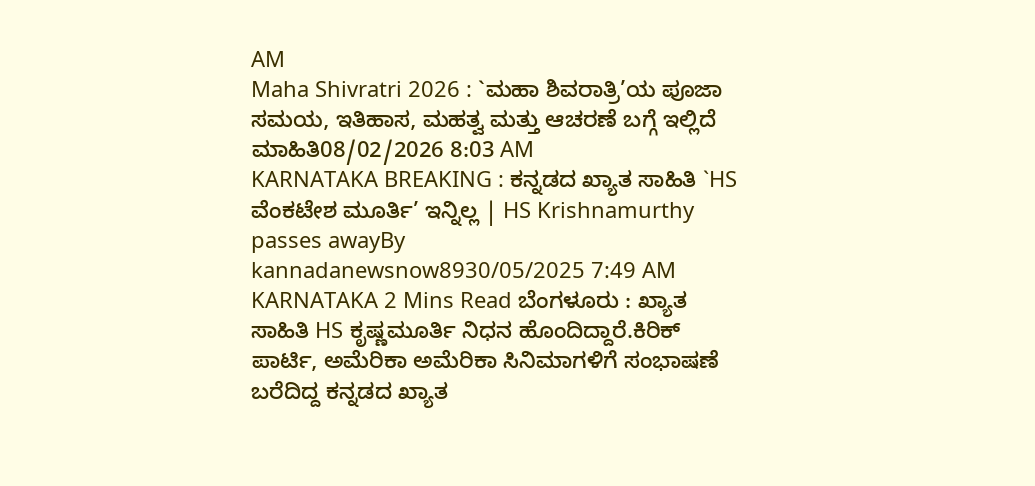AM
Maha Shivratri 2026 : `ಮಹಾ ಶಿವರಾತ್ರಿ’ಯ ಪೂಜಾ ಸಮಯ, ಇತಿಹಾಸ, ಮಹತ್ವ ಮತ್ತು ಆಚರಣೆ ಬಗ್ಗೆ ಇಲ್ಲಿದೆ ಮಾಹಿತಿ08/02/2026 8:03 AM
KARNATAKA BREAKING : ಕನ್ನಡದ ಖ್ಯಾತ ಸಾಹಿತಿ `HS ವೆಂಕಟೇಶ ಮೂರ್ತಿ’ ಇನ್ನಿಲ್ಲ | HS Krishnamurthy passes awayBy kannadanewsnow8930/05/2025 7:49 AM KARNATAKA 2 Mins Read ಬೆಂಗಳೂರು : ಖ್ಯಾತ ಸಾಹಿತಿ HS ಕೃಷ್ಣಮೂರ್ತಿ ನಿಧನ ಹೊಂದಿದ್ದಾರೆ.ಕಿರಿಕ್ ಪಾರ್ಟಿ, ಅಮೆರಿಕಾ ಅಮೆರಿಕಾ ಸಿನಿಮಾಗಳಿಗೆ ಸಂಭಾಷಣೆ ಬರೆದಿದ್ದ ಕನ್ನಡದ ಖ್ಯಾತ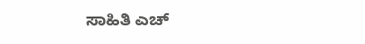ಸಾಹಿತಿ ಎಚ್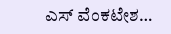ಎಸ್ ವೆಂಕಟೇಶ…